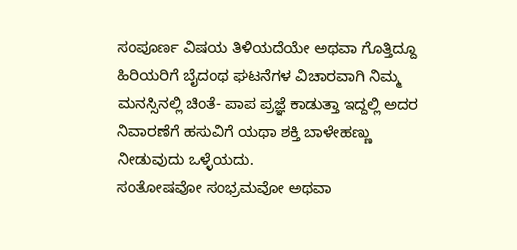ಸಂಪೂರ್ಣ ವಿಷಯ ತಿಳಿಯದೆಯೇ ಅಥವಾ ಗೊತ್ತಿದ್ದೂ ಹಿರಿಯರಿಗೆ ಬೈದಂಥ ಘಟನೆಗಳ ವಿಚಾರವಾಗಿ ನಿಮ್ಮ ಮನಸ್ಸಿನಲ್ಲಿ ಚಿಂತೆ- ಪಾಪ ಪ್ರಜ್ಞೆ ಕಾಡುತ್ತಾ ಇದ್ದಲ್ಲಿ ಅದರ ನಿವಾರಣೆಗೆ ಹಸುವಿಗೆ ಯಥಾ ಶಕ್ತಿ ಬಾಳೇಹಣ್ಣು ನೀಡುವುದು ಒಳ್ಳೆಯದು.
ಸಂತೋಷವೋ ಸಂಭ್ರಮವೋ ಅಥವಾ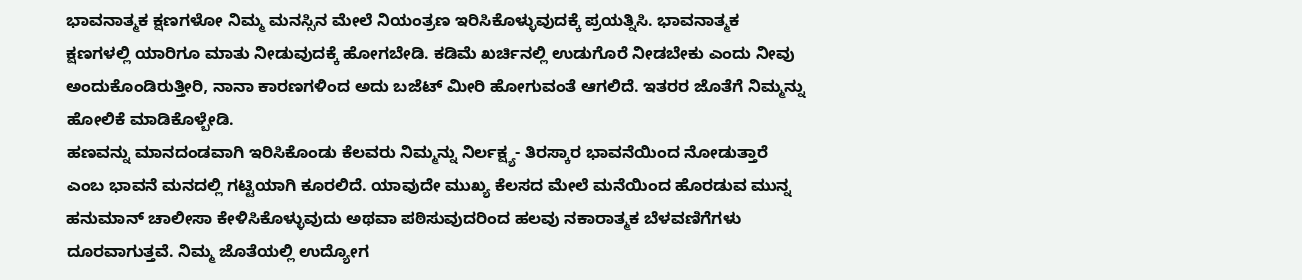ಭಾವನಾತ್ಮಕ ಕ್ಷಣಗಳೋ ನಿಮ್ಮ ಮನಸ್ಸಿನ ಮೇಲೆ ನಿಯಂತ್ರಣ ಇರಿಸಿಕೊಳ್ಳುವುದಕ್ಕೆ ಪ್ರಯತ್ನಿಸಿ. ಭಾವನಾತ್ಮಕ ಕ್ಷಣಗಳಲ್ಲಿ ಯಾರಿಗೂ ಮಾತು ನೀಡುವುದಕ್ಕೆ ಹೋಗಬೇಡಿ. ಕಡಿಮೆ ಖರ್ಚಿನಲ್ಲಿ ಉಡುಗೊರೆ ನೀಡಬೇಕು ಎಂದು ನೀವು ಅಂದುಕೊಂಡಿರುತ್ತೀರಿ, ನಾನಾ ಕಾರಣಗಳಿಂದ ಅದು ಬಜೆಟ್ ಮೀರಿ ಹೋಗುವಂತೆ ಆಗಲಿದೆ. ಇತರರ ಜೊತೆಗೆ ನಿಮ್ಮನ್ನು ಹೋಲಿಕೆ ಮಾಡಿಕೊಳ್ಬೇಡಿ.
ಹಣವನ್ನು ಮಾನದಂಡವಾಗಿ ಇರಿಸಿಕೊಂಡು ಕೆಲವರು ನಿಮ್ಮನ್ನು ನಿರ್ಲಕ್ಷ್ಯ- ತಿರಸ್ಕಾರ ಭಾವನೆಯಿಂದ ನೋಡುತ್ತಾರೆ ಎಂಬ ಭಾವನೆ ಮನದಲ್ಲಿ ಗಟ್ಟಿಯಾಗಿ ಕೂರಲಿದೆ. ಯಾವುದೇ ಮುಖ್ಯ ಕೆಲಸದ ಮೇಲೆ ಮನೆಯಿಂದ ಹೊರಡುವ ಮುನ್ನ ಹನುಮಾನ್ ಚಾಲೀಸಾ ಕೇಳಿಸಿಕೊಳ್ಳುವುದು ಅಥವಾ ಪಠಿಸುವುದರಿಂದ ಹಲವು ನಕಾರಾತ್ಮಕ ಬೆಳವಣಿಗೆಗಳು ದೂರವಾಗುತ್ತವೆ. ನಿಮ್ಮ ಜೊತೆಯಲ್ಲಿ ಉದ್ಯೋಗ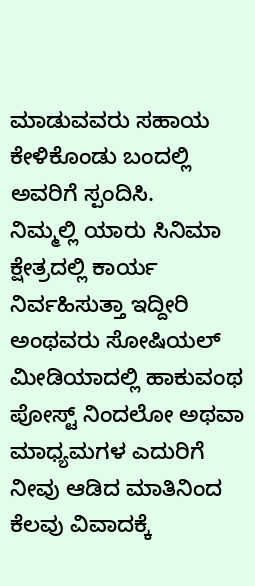ಮಾಡುವವರು ಸಹಾಯ ಕೇಳಿಕೊಂಡು ಬಂದಲ್ಲಿ ಅವರಿಗೆ ಸ್ಪಂದಿಸಿ.
ನಿಮ್ಮಲ್ಲಿ ಯಾರು ಸಿನಿಮಾ ಕ್ಷೇತ್ರದಲ್ಲಿ ಕಾರ್ಯ ನಿರ್ವಹಿಸುತ್ತಾ ಇದ್ದೀರಿ ಅಂಥವರು ಸೋಷಿಯಲ್ ಮೀಡಿಯಾದಲ್ಲಿ ಹಾಕುವಂಥ ಪೋಸ್ಟ್ ನಿಂದಲೋ ಅಥವಾ ಮಾಧ್ಯಮಗಳ ಎದುರಿಗೆ ನೀವು ಆಡಿದ ಮಾತಿನಿಂದ ಕೆಲವು ವಿವಾದಕ್ಕೆ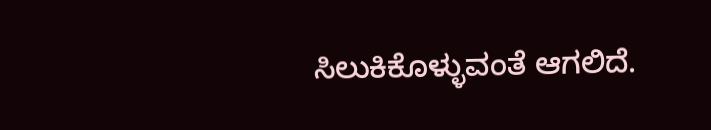ಸಿಲುಕಿಕೊಳ್ಳುವಂತೆ ಆಗಲಿದೆ.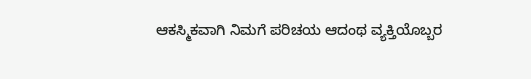ಆಕಸ್ಮಿಕವಾಗಿ ನಿಮಗೆ ಪರಿಚಯ ಆದಂಥ ವ್ಯಕ್ತಿಯೊಬ್ಬರ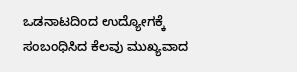ಒಡನಾಟದಿಂದ ಉದ್ಯೋಗಕ್ಕೆ ಸಂಬಂಧಿಸಿದ ಕೆಲವು ಮುಖ್ಯವಾದ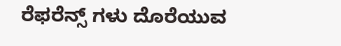ರೆಫರೆನ್ಸ್ ಗಳು ದೊರೆಯುವ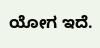ಯೋಗ ಇದೆ.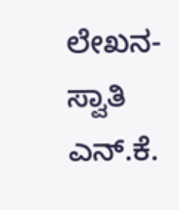ಲೇಖನ- ಸ್ವಾತಿ ಎನ್.ಕೆ.